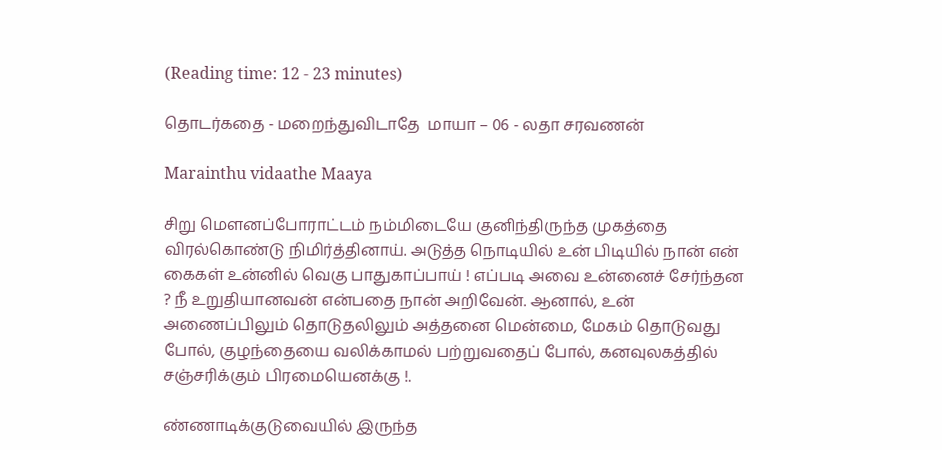(Reading time: 12 - 23 minutes)

தொடர்கதை - மறைந்துவிடாதே  மாயா – 06 - லதா சரவணன்

Marainthu vidaathe Maaya

சிறு மெளனப்போராட்டம் நம்மிடையே குனிந்திருந்த முகத்தை விரல்கொண்டு நிமிர்த்தினாய். அடுத்த நொடியில் உன் பிடியில் நான் என் கைகள் உன்னில் வெகு பாதுகாப்பாய் ! எப்படி அவை உன்னைச் சேர்ந்தன ? நீ உறுதியானவன் என்பதை நான் அறிவேன். ஆனால், உன் அணைப்பிலும் தொடுதலிலும் அத்தனை மென்மை, மேகம் தொடுவது போல், குழந்தையை வலிக்காமல் பற்றுவதைப் போல், கனவுலகத்தில் சஞ்சரிக்கும் பிரமையெனக்கு !.

ண்ணாடிக்குடுவையில் இருந்த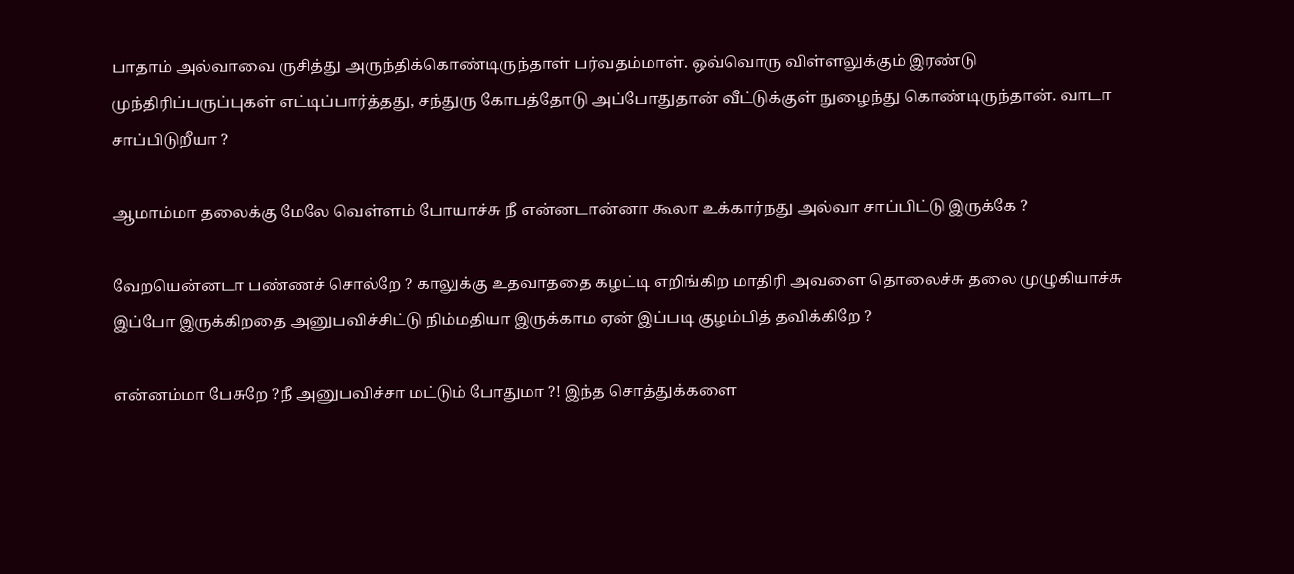பாதாம் அல்வாவை ருசித்து அருந்திக்கொண்டிருந்தாள் பர்வதம்மாள். ஒவ்வொரு விள்ளலுக்கும் இரண்டு முந்திரிப்பருப்புகள் எட்டிப்பார்த்தது, சந்துரு கோபத்தோடு அப்போதுதான் வீட்டுக்குள் நுழைந்து கொண்டிருந்தான். வாடா சாப்பிடுறீயா ?

ஆமாம்மா தலைக்கு மேலே வெள்ளம் போயாச்சு நீ என்னடான்னா கூலா உக்கார்நது அல்வா சாப்பிட்டு இருக்கே ?

வேறயென்னடா பண்ணச் சொல்றே ? காலுக்கு உதவாததை கழட்டி எறிங்கிற மாதிரி அவளை தொலைச்சு தலை முழுகியாச்சு இப்போ இருக்கிறதை அனுபவிச்சிட்டு நிம்மதியா இருக்காம ஏன் இப்படி குழம்பித் தவிக்கிறே ?

என்னம்மா பேசுறே ?நீ அனுபவிச்சா மட்டும் போதுமா ?! இந்த சொத்துக்களை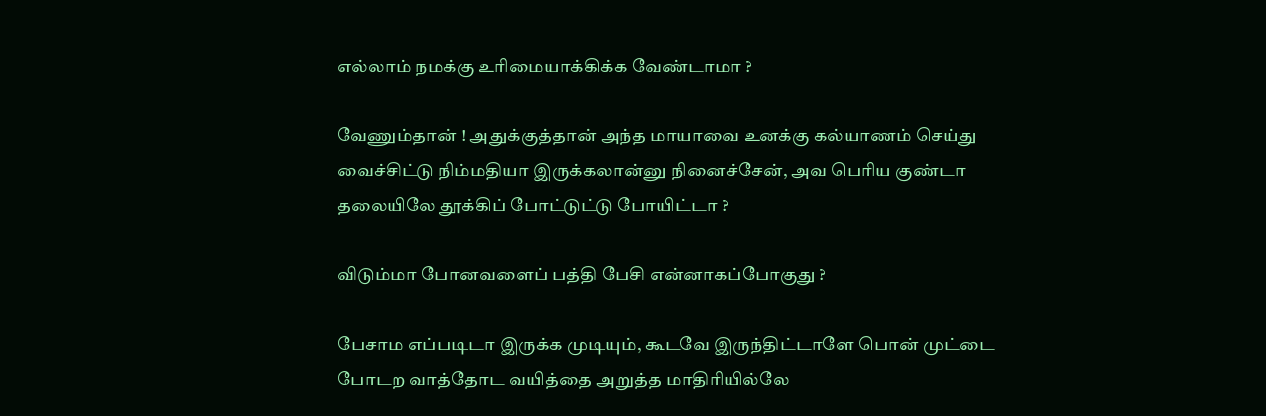எல்லாம் நமக்கு உரிமையாக்கிக்க வேண்டாமா ?

வேணும்தான் ! அதுக்குத்தான் அந்த மாயாவை உனக்கு கல்யாணம் செய்து வைச்சிட்டு நிம்மதியா இருக்கலான்னு நினைச்சேன், அவ பெரிய குண்டா தலையிலே தூக்கிப் போட்டுட்டு போயிட்டா ?

விடும்மா போனவளைப் பத்தி பேசி என்னாகப்போகுது ?

பேசாம எப்படிடா இருக்க முடியும், கூடவே இருந்திட்டாளே பொன் முட்டை போடற வாத்தோட வயித்தை அறுத்த மாதிரியில்லே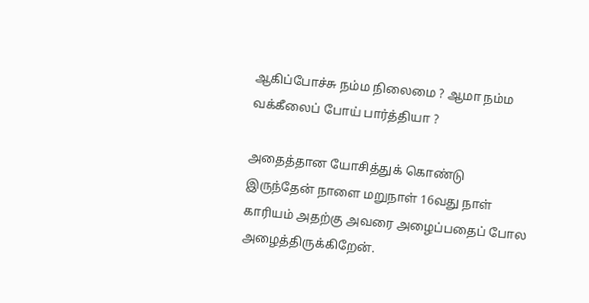ஆகிப்போச்சு நம்ம நிலைமை ? ஆமா நம்ம வக்கீலைப் போய் பார்த்தியா ?

அதைத்தான யோசித்துக் கொண்டு இருந்தேன் நாளை மறுநாள் 16வது நாள் காரியம் அதற்கு அவரை அழைப்பதைப் போல அழைத்திருக்கிறேன்.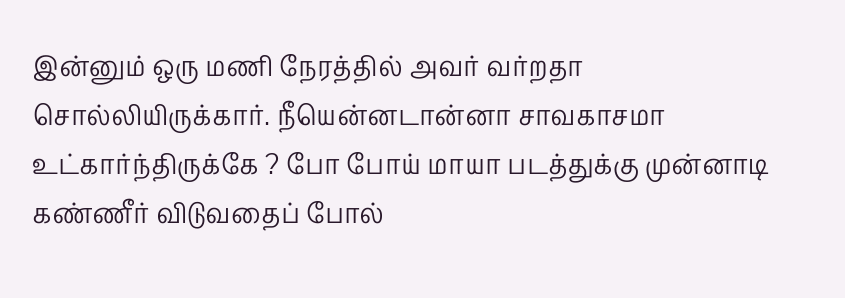இன்னும் ஒரு மணி நேரத்தில் அவர் வர்றதா சொல்லியிருக்கார். நீயென்னடான்னா சாவகாசமா உட்கார்ந்திருக்கே ? போ போய் மாயா படத்துக்கு முன்னாடி கண்ணீர் விடுவதைப் போல்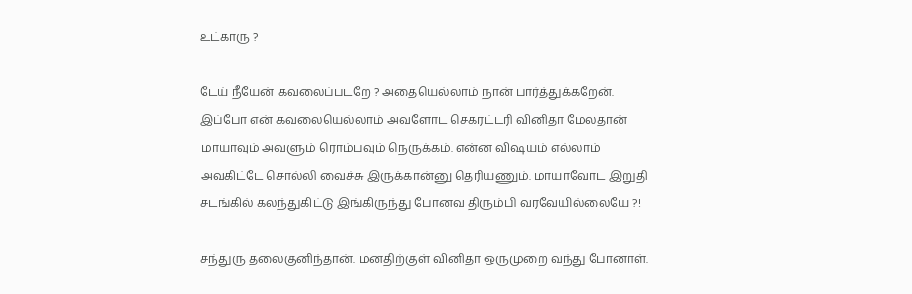உட்காரு ?

டேய் நீயேன் கவலைப்படறே ? அதையெல்லாம் நான் பார்த்துக்கறேன். இப்போ என் கவலையெல்லாம் அவளோட செகரட்டரி வினிதா மேலதான் மாயாவும் அவளும் ரொம்பவும் நெருக்கம். என்ன விஷயம் எல்லாம் அவகிட்டே சொல்லி வைச்சு இருக்கான்னு தெரியணும். மாயாவோட இறுதி சடங்கில் கலந்துகிட்டு இங்கிருந்து போனவ திரும்பி வரவேயில்லையே ?!

சந்துரு தலைகுனிந்தான். மனதிற்குள் வினிதா ஒருமுறை வந்து போனாள்.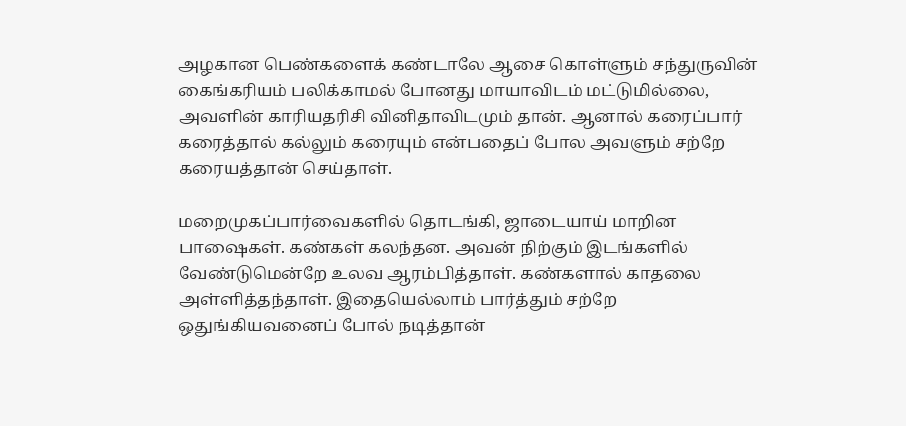அழகான பெண்களைக் கண்டாலே ஆசை கொள்ளும் சந்துருவின் கைங்கரியம் பலிக்காமல் போனது மாயாவிடம் மட்டுமில்லை, அவளின் காரியதரிசி வினிதாவிடமும் தான். ஆனால் கரைப்பார் கரைத்தால் கல்லும் கரையும் என்பதைப் போல அவளும் சற்றே கரையத்தான் செய்தாள்.

மறைமுகப்பார்வைகளில் தொடங்கி, ஜாடையாய் மாறின பாஷைகள். கண்கள் கலந்தன. அவன் நிற்கும் இடங்களில் வேண்டுமென்றே உலவ ஆரம்பித்தாள். கண்களால் காதலை அள்ளித்தந்தாள். இதையெல்லாம் பார்த்தும் சற்றே ஒதுங்கியவனைப் போல் நடித்தான்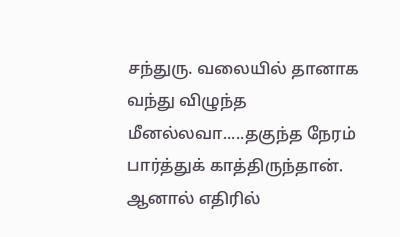சந்துரு. வலையில் தானாக வந்து விழுந்த மீனல்லவா.....தகுந்த நேரம் பார்த்துக் காத்திருந்தான். ஆனால் எதிரில்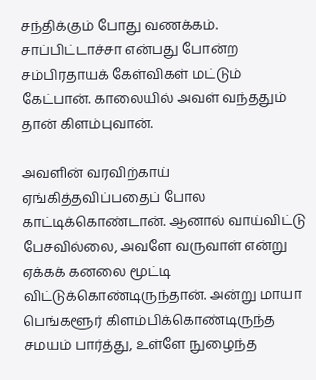சந்திக்கும் போது வணக்கம். சாப்பிட்டாச்சா என்பது போன்ற சம்பிரதாயக் கேள்விகள் மட்டும் கேட்பான். காலையில் அவள் வந்ததும் தான் கிளம்புவான்.

அவளின் வரவிற்காய் ஏங்கித்தவிப்பதைப் போல காட்டிக்கொண்டான். ஆனால் வாய்விட்டு பேசவில்லை, அவளே வருவாள் என்று ஏக்கக் கனலை மூட்டி விட்டுக்கொண்டிருந்தான். அன்று மாயா பெங்களூர் கிளம்பிக்கொண்டிருந்த சமயம் பார்த்து, உள்ளே நுழைந்த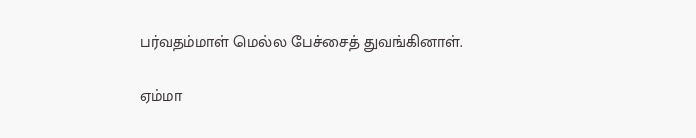பர்வதம்மாள் மெல்ல பேச்சைத் துவங்கினாள்.

ஏம்மா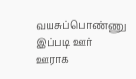வயசுப்பொண்ணு இப்படி ஊர் ஊராக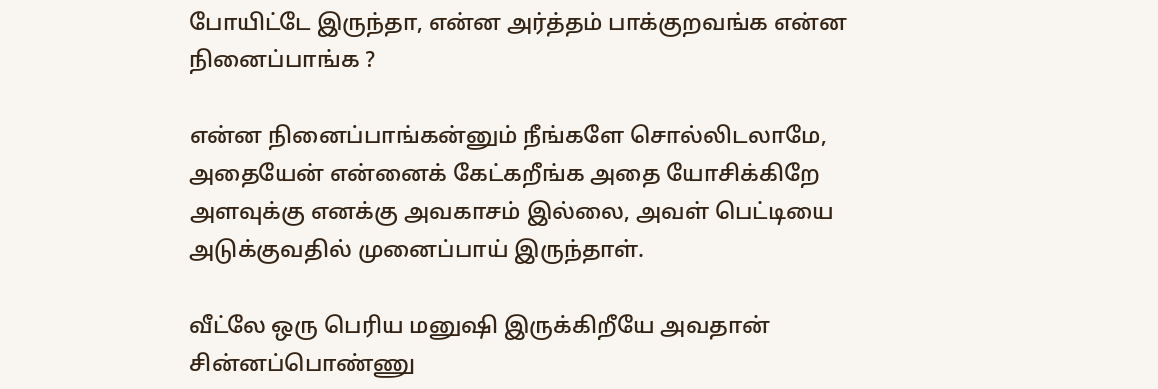போயிட்டே இருந்தா, என்ன அர்த்தம் பாக்குறவங்க என்ன நினைப்பாங்க ?

என்ன நினைப்பாங்கன்னும் நீங்களே சொல்லிடலாமே, அதையேன் என்னைக் கேட்கறீங்க அதை யோசிக்கிறே அளவுக்கு எனக்கு அவகாசம் இல்லை, அவள் பெட்டியை அடுக்குவதில் முனைப்பாய் இருந்தாள்.

வீட்லே ஒரு பெரிய மனுஷி இருக்கிறீயே அவதான் சின்னப்பொண்ணு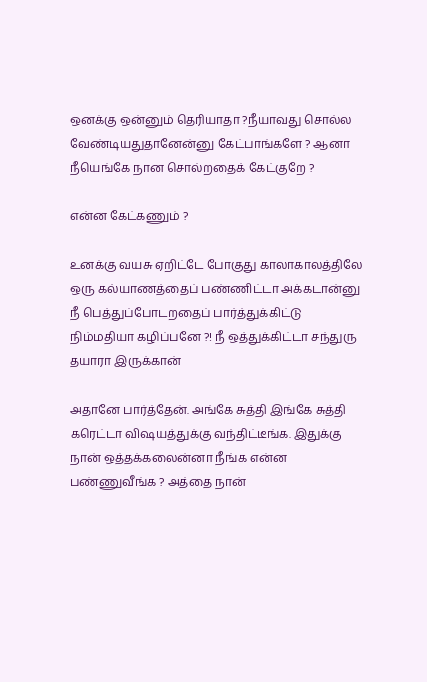ஒனக்கு ஒன்னும் தெரியாதா ?நீயாவது சொல்ல வேண்டியதுதானேன்னு கேட்பாங்களே ? ஆனா நீயெங்கே நான சொல்றதைக் கேட்குறே ?

என்ன கேட்கணும் ?

உனக்கு வயசு ஏறிட்டே போகுது காலாகாலத்திலே ஒரு கல்யாணத்தைப் பண்ணிட்டா அக்கடான்னு நீ பெத்துப்போடறதைப் பார்த்துக்கிட்டு நிம்மதியா கழிப்பனே ?! நீ ஒத்துக்கிட்டா சந்துரு தயாரா இருக்கான்

அதானே பார்த்தேன். அங்கே சுத்தி இங்கே சுத்தி கரெட்டா விஷயத்துக்கு வந்திட்டீங்க. இதுக்கு நான் ஒத்தக்கலைன்னா நீங்க என்ன பண்ணுவீங்க ? அத்தை நான்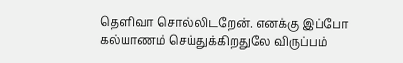தெளிவா சொல்லிடறேன். எனக்கு இப்போ கல்யாணம் செய்துக்கிறதுலே விருப்பம்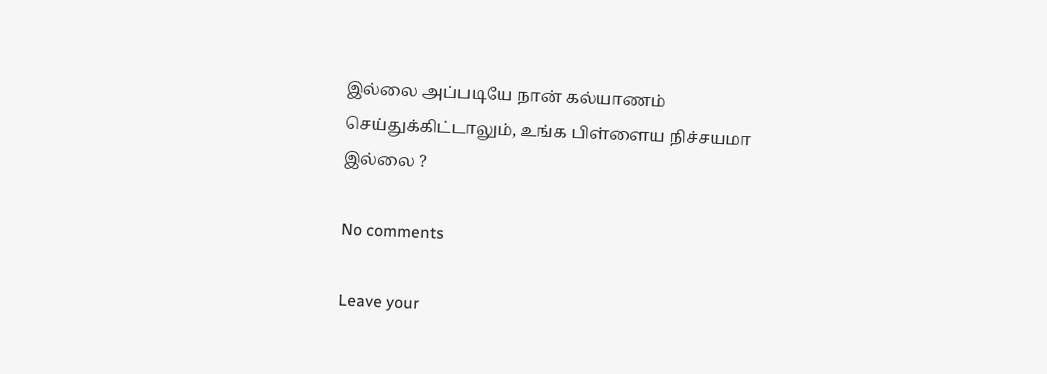இல்லை அப்படியே நான் கல்யாணம் செய்துக்கிட்டாலும், உங்க பிள்ளைய நிச்சயமா இல்லை ?

No comments

Leave your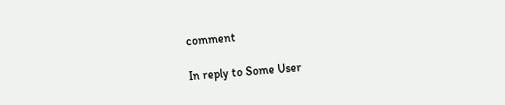comment

In reply to Some User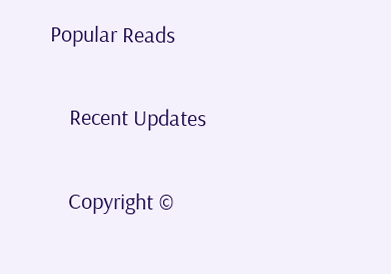Popular Reads

    Recent Updates

    Copyright ©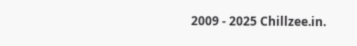2009 - 2025 Chillzee.in.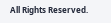All Rights Reserved.